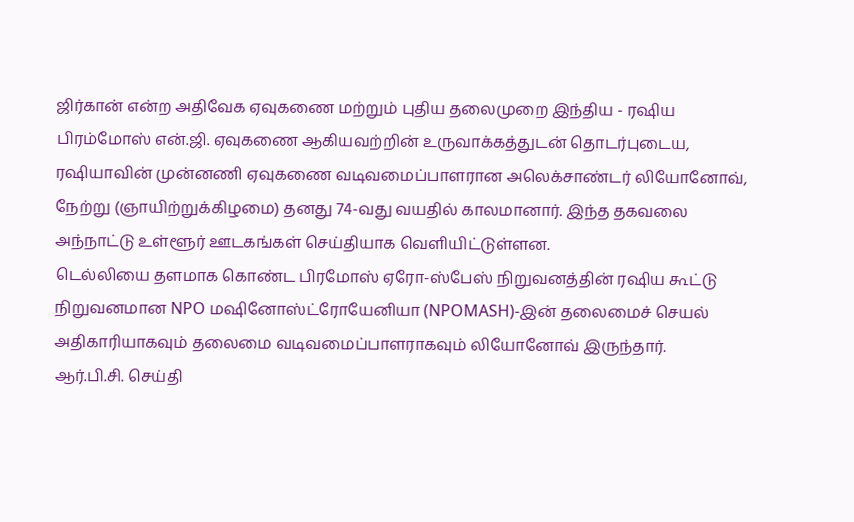ஜிர்கான் என்ற அதிவேக ஏவுகணை மற்றும் புதிய தலைமுறை இந்திய - ரஷிய பிரம்மோஸ் என்.ஜி. ஏவுகணை ஆகியவற்றின் உருவாக்கத்துடன் தொடர்புடைய, ரஷியாவின் முன்னணி ஏவுகணை வடிவமைப்பாளரான அலெக்சாண்டர் லியோனோவ், நேற்று (ஞாயிற்றுக்கிழமை) தனது 74-வது வயதில் காலமானார். இந்த தகவலை அந்நாட்டு உள்ளூர் ஊடகங்கள் செய்தியாக வெளியிட்டுள்ளன.
டெல்லியை தளமாக கொண்ட பிரமோஸ் ஏரோ-ஸ்பேஸ் நிறுவனத்தின் ரஷிய கூட்டு நிறுவனமான NPO மஷினோஸ்ட்ரோயேனியா (NPOMASH)-இன் தலைமைச் செயல் அதிகாரியாகவும் தலைமை வடிவமைப்பாளராகவும் லியோனோவ் இருந்தார்.
ஆர்.பி.சி. செய்தி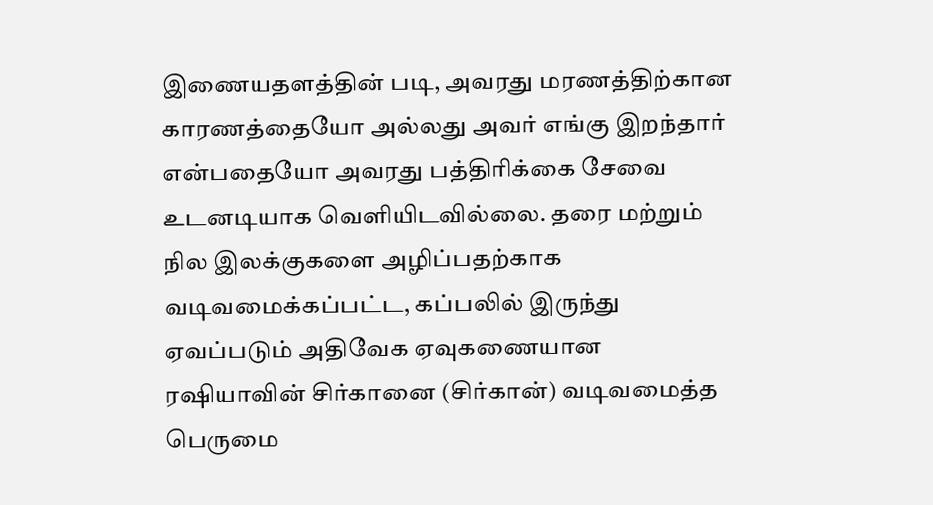இணையதளத்தின் படி, அவரது மரணத்திற்கான காரணத்தையோ அல்லது அவர் எங்கு இறந்தார் என்பதையோ அவரது பத்திரிக்கை சேவை உடனடியாக வெளியிடவில்லை. தரை மற்றும் நில இலக்குகளை அழிப்பதற்காக வடிவமைக்கப்பட்ட, கப்பலில் இருந்து ஏவப்படும் அதிவேக ஏவுகணையான ரஷியாவின் சிர்கானை (சிர்கான்) வடிவமைத்த பெருமை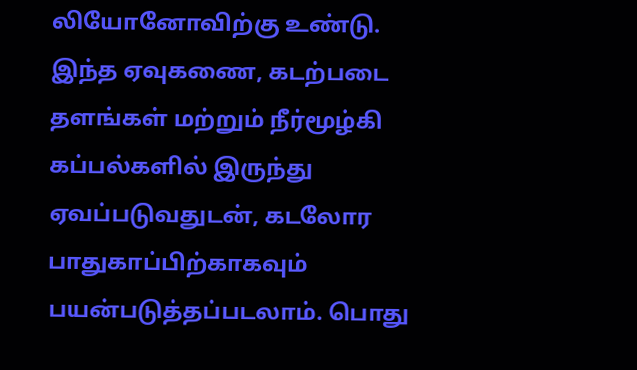லியோனோவிற்கு உண்டு.
இந்த ஏவுகணை, கடற்படை தளங்கள் மற்றும் நீர்மூழ்கி கப்பல்களில் இருந்து ஏவப்படுவதுடன், கடலோர பாதுகாப்பிற்காகவும் பயன்படுத்தப்படலாம். பொது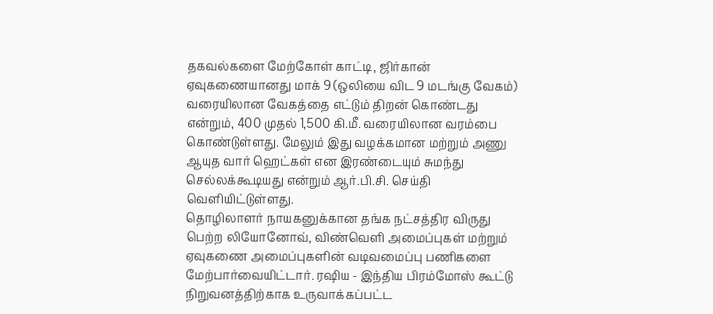தகவல்களை மேற்கோள் காட்டி, ஜிர்கான் ஏவுகணையானது மாக் 9 (ஒலியை விட 9 மடங்கு வேகம்) வரையிலான வேகத்தை எட்டும் திறன் கொண்டது என்றும், 400 முதல் 1,500 கி.மீ. வரையிலான வரம்பை கொண்டுள்ளது. மேலும் இது வழக்கமான மற்றும் அணு ஆயுத வார் ஹெட்கள் என இரண்டையும் சுமந்து செல்லக்கூடியது என்றும் ஆர்.பி.சி. செய்தி வெளியிட்டுள்ளது.
தொழிலாளர் நாயகனுக்கான தங்க நட்சத்திர விருது பெற்ற லியோனோவ், விண்வெளி அமைப்புகள் மற்றும் ஏவுகணை அமைப்புகளின் வடிவமைப்பு பணிகளை மேற்பார்வையிட்டார். ரஷிய - இந்திய பிரம்மோஸ் கூட்டு நிறுவனத்திற்காக உருவாக்கப்பட்ட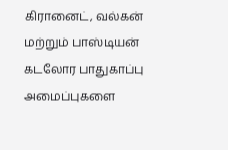கிரானைட், வல்கன் மற்றும் பாஸ்டியன் கடலோர பாதுகாப்பு அமைப்புகளை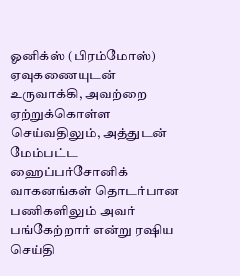ஓனிக்ஸ் (பிரம்மோஸ்) ஏவுகணையுடன் உருவாக்கி, அவற்றை ஏற்றுக்கொள்ள செய்வதிலும், அத்துடன் மேம்பட்ட ஹைப்பர்சோனிக் வாகனங்கள் தொடர்பான பணிகளிலும் அவர் பங்கேற்றார் என்று ரஷிய செய்தி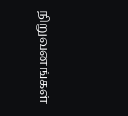நிறுவனங்கள்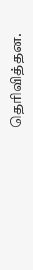தெரிவித்தன.